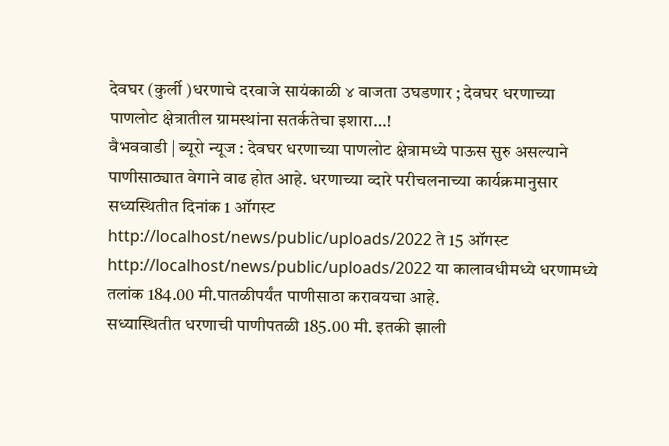देवघर (कुर्ली )धरणाचे दरवाजे सायंकाळी ४ वाजता उघडणार ; देवघर धरणाच्या पाणलोट क्षेत्रातील ग्रामस्थांना सतर्कतेचा इशारा…!
वैभववाडी | ब्यूरो न्यूज : देवघर धरणाच्या पाणलोट क्षेत्रामध्ये पाऊस सुरु असल्याने पाणीसाठ्यात वेगाने वाढ होत आहे. धरणाच्या व्दारे परीचलनाच्या कार्यक्रमानुसार सध्यस्थितीत दिनांक 1 ऑगस्ट http://localhost/news/public/uploads/2022 ते 15 ऑगस्ट http://localhost/news/public/uploads/2022 या कालावधीमध्ये धरणामध्ये तलांक 184.00 मी.पातळीपर्यंत पाणीसाठा करावयचा आहे.
सध्यास्थितीत धरणाची पाणीपतळी 185.00 मी. इतकी झाली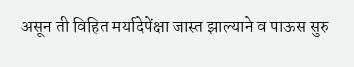असून ती विहित मर्यादेपेंक्षा जास्त झाल्याने व पाऊस सुरु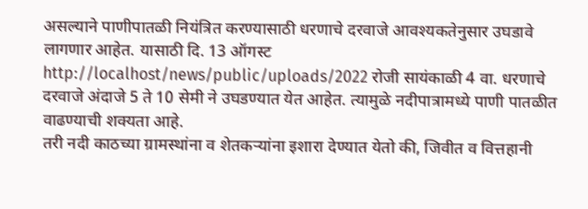असल्याने पाणीपातळी नियंत्रित करण्यासाठी धरणाचे दरवाजे आवश्यकतेनुसार उघडावे लागणार आहेत. यासाठी दि. 13 ऑगस्ट http://localhost/news/public/uploads/2022 रोजी सायंकाळी 4 वा. धरणाचे दरवाजे अंदाजे 5 ते 10 सेमी ने उघडण्यात येत आहेत. त्यामुळे नदीपात्रामध्ये पाणी पातळीत वाढण्याची शक्यता आहे.
तरी नदी काठच्या ग्रामस्थांना व शेतकऱ्यांना इशारा देण्यात येतो की, जिवीत व वित्तहानी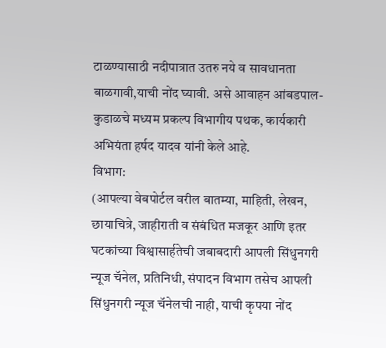टाळण्यासाठी नदीपात्रात उतरु नये व सावधानता बाळगावी,याची नोंद घ्यावी. असे आवाहन आंबडपाल-कुडाळचे मध्यम प्रकल्प विभागीय पथक, कार्यकारी अभियंता हर्षद यादव यांनी केले आहे.
विभाग:
(आपल्या वेबपोर्टल वरील बातम्या, माहिती, लेखन, छायाचित्रे, जाहीराती व संबंधित मजकूर आणि इतर घटकांच्या विश्वासार्हतेची जबाबदारी आपली सिंधुनगरी न्यूज चॅनेल, प्रतिनिधी, संपादन विभाग तसेच आपली सिंधुनगरी न्यूज चॅनेलची नाही, याची कृपया नोंद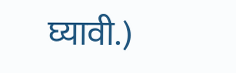घ्यावी.)